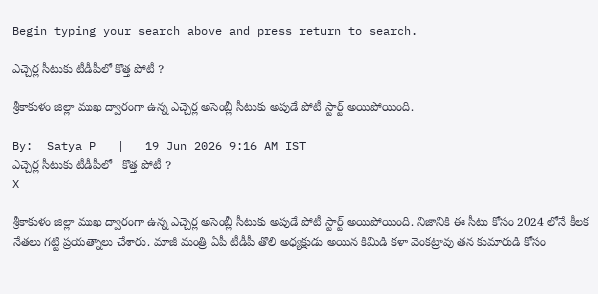Begin typing your search above and press return to search.

ఎచ్చెర్ల సీటుకు టీడీపీలో కొత్త పోటీ ?

శ్రీకాకుళం జిల్లా ముఖ ద్వారంగా ఉన్న ఎచ్చెర్ల అసెంబ్లీ సీటుకు అపుడే పోటీ స్టార్ట్ అయిపోయింది.

By:  Satya P   |   19 Jun 2026 9:16 AM IST
ఎచ్చెర్ల సీటుకు టీడీపీలో   కొత్త పోటీ ?
X

శ్రీకాకుళం జిల్లా ముఖ ద్వారంగా ఉన్న ఎచ్చెర్ల అసెంబ్లీ సీటుకు అపుడే పోటీ స్టార్ట్ అయిపోయింది. నిజానికి ఈ సీటు కోసం 2024 లోనే కీలక నేతలు గట్టి ప్రయత్నాలు చేశారు. మాజీ మంత్రి ఏపీ టీడీపీ తొలి అధ్యక్షుడు అయిన కిమిడి కళా వెంకట్రావు తన కుమారుడి కోసం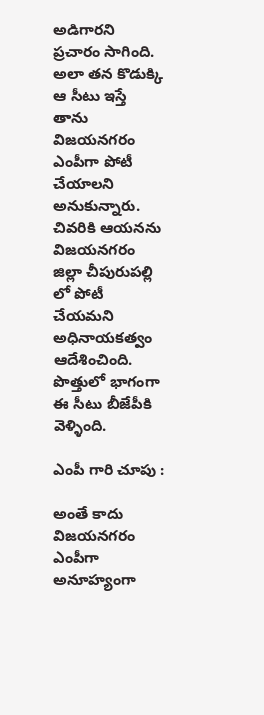అడిగారని ప్రచారం సాగింది. అలా తన కొడుక్కి ఆ సీటు ఇస్తే తాను విజయనగరం ఎంపీగా పోటీ చేయాలని అనుకున్నారు. చివరికి ఆయనను విజయనగరం జిల్లా చీపురుపల్లి లో పోటీ చేయమని అధినాయకత్వం ఆదేశించింది. పొత్తులో భాగంగా ఈ సీటు బీజేపీకి వెళ్ళింది.

ఎంపీ గారి చూపు :

అంతే కాదు విజయనగరం ఎంపీగా అనూహ్యంగా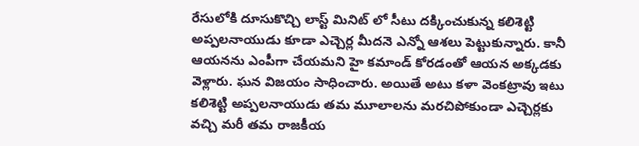రేసులోకి దూసుకొచ్చి లాస్ట్ మినిట్ లో సీటు దక్కించుకున్న కలిశెట్టి అప్పలనాయుడు కూడా ఎచ్చెర్ల మీదనె ఎన్నో ఆశలు పెట్టుకున్నారు. కానీ ఆయనను ఎంపీగా చేయమని హై కమాండ్ కోరడంతో ఆయన అక్కడకు వెళ్లారు. ఘన విజయం సాధించారు. అయితే అటు కళా వెంకట్రావు ఇటు కలిశెట్టి అప్పలనాయుడు తమ మూలాలను మరచిపోకుండా ఎచ్చెర్లకు వచ్చి మరీ తమ రాజకీయ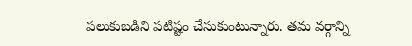పలుకుబడిని పటిష్టం చేసుకుంటున్నారు. తమ వర్గాన్ని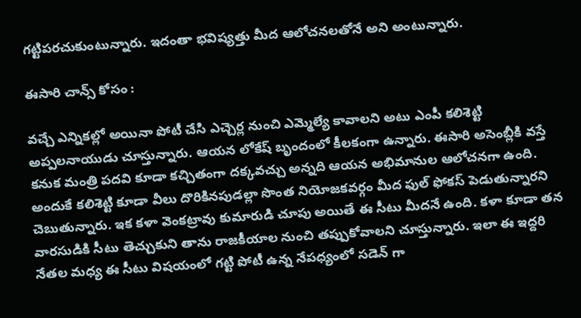గట్టిపరచుకుంటున్నారు. ఇదంతా భవిష్యత్తు మీద ఆలోచనలతోనే అని అంటున్నారు.

ఈసారి చాన్స్ కోసం :

వచ్చే ఎన్నికల్లో అయినా పోటీ చేసి ఎచ్చెర్ల నుంచి ఎమ్మెల్యే కావాలని అటు ఎంపీ కలిశెట్టి అప్పలనాయుడు చూస్తున్నారు. ఆయన లోకేష్ బృందంలో కీలకంగా ఉన్నారు. ఈసారి అసెంబ్లీకి వస్తే కనుక మంత్రి పదవి కూడా కచ్చితంగా దక్కవచ్చు అన్నది ఆయన అభిమానుల ఆలోచనగా ఉంది. అందుకే కలిశెట్టి కూడా వీలు దొరికినపుడల్లా సొంత నియోజకవర్గం మీద ఫుల్ ఫోకస్ పెడుతున్నారని చెబుతున్నారు. ఇక కళా వెంకట్రావు కుమారుడి చూపు అయితే ఈ సీటు మీదనే ఉంది. కళా కూడా తన వారసుడికి సీటు తెచ్చుకుని తాను రాజకీయాల నుంచి తప్పుకోవాలని చూస్తున్నారు. ఇలా ఈ ఇద్దరి నేతల మధ్య ఈ సీటు విషయంలో గట్టి పోటీ ఉన్న నేపధ్యంలో సడెన్ గా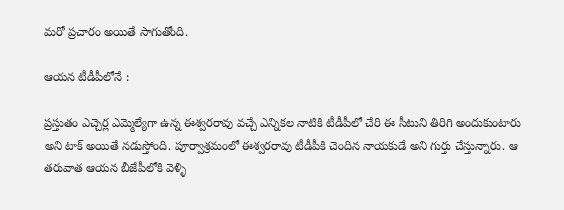మరో ప్రచారం అయితే సాగుతోంది.

ఆయన టీడీపీలోనే :

ప్రస్తుతం ఎచ్చెర్ల ఎమ్మెల్యేగా ఉన్న ఈశ్వరరావు వచ్చే ఎన్నికల నాటికి టీడీపీలో చేరి ఈ సీటుని తిరిగి అందుకుంటారు అని టాక్ అయితే నడుస్తోంది. పూర్వాశ్రమంలో ఈశ్వరరావు టీడీపీకి చెందిన నాయకుడే అని గుర్తు చేస్తున్నారు. ఆ తరువాత ఆయన బీజేపీలోకి వెళ్ళి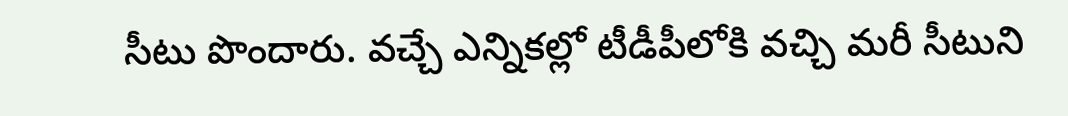సీటు పొందారు. వచ్చే ఎన్నికల్లో టీడీపీలోకి వచ్చి మరీ సీటుని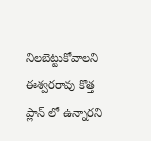నిలబెట్టుకోవాలని ఈశ్వరరావు కొత్త ప్లాన్ లో ఉన్నారని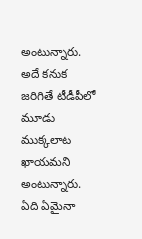అంటున్నారు. అదే కనుక జరిగితే టీడీపీలో మూడు ముక్కలాట ఖాయమని అంటున్నారు. ఏది ఏమైనా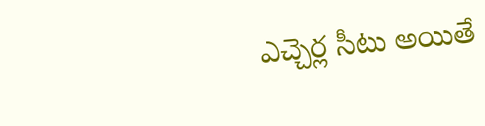ఎచ్చెర్ల సీటు అయితే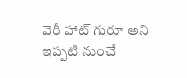వెరీ హాట్ గురూ అని ఇప్పటి నుంచే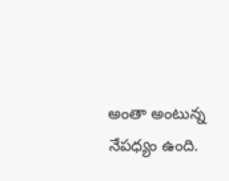అంతా అంటున్న నేపధ్యం ఉంది.